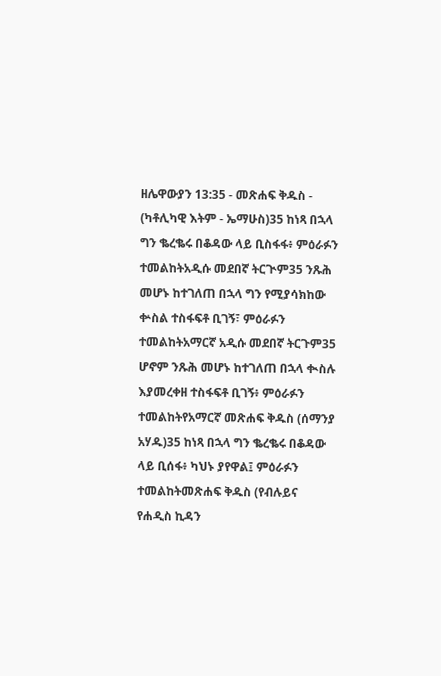ዘሌዋውያን 13:35 - መጽሐፍ ቅዱስ - (ካቶሊካዊ እትም - ኤማሁስ)35 ከነጻ በኋላ ግን ቈረቈሩ በቆዳው ላይ ቢስፋፋ፥ ምዕራፉን ተመልከትአዲሱ መደበኛ ትርጒም35 ንጹሕ መሆኑ ከተገለጠ በኋላ ግን የሚያሳክከው ቍስል ተስፋፍቶ ቢገኝ፣ ምዕራፉን ተመልከትአማርኛ አዲሱ መደበኛ ትርጉም35 ሆኖም ንጹሕ መሆኑ ከተገለጠ በኋላ ቊስሉ እያመረቀዘ ተስፋፍቶ ቢገኝ፥ ምዕራፉን ተመልከትየአማርኛ መጽሐፍ ቅዱስ (ሰማንያ አሃዱ)35 ከነጻ በኋላ ግን ቈረቈሩ በቆዳው ላይ ቢሰፋ፥ ካህኑ ያየዋል፤ ምዕራፉን ተመልከትመጽሐፍ ቅዱስ (የብሉይና የሐዲስ ኪዳን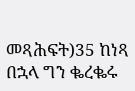መጻሕፍት)35 ከነጻ በኋላ ግን ቈረቈሩ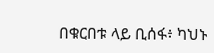በቁርበቱ ላይ ቢሰፋ፥ ካህኑ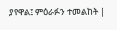ያየዋል፤ ምዕራፉን ተመልከት |